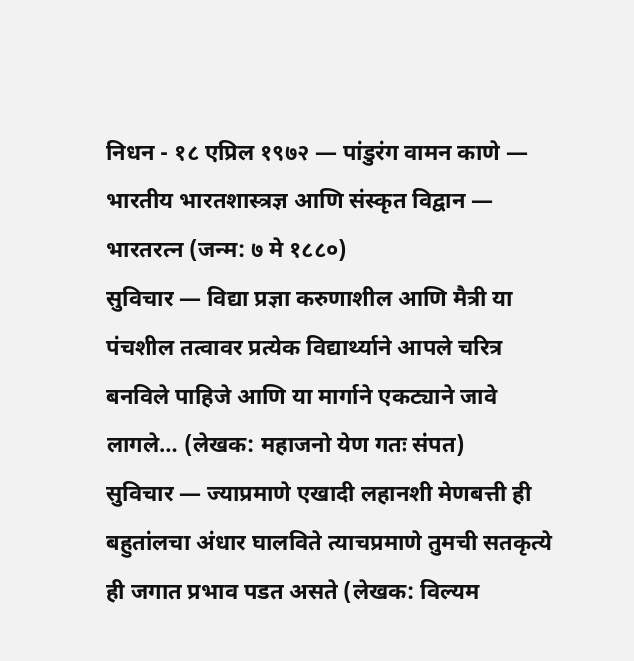निधन - १८ एप्रिल १९७२ — पांडुरंग वामन काणे — भारतीय भारतशास्त्रज्ञ आणि संस्कृत विद्वान — भारतरत्न (जन्म: ७ मे १८८०)
सुविचार — विद्या प्रज्ञा करुणाशील आणि मैत्री या पंचशील तत्वावर प्रत्येक विद्यार्थ्याने आपले चरित्र बनविले पाहिजे आणि या मार्गाने एकट्याने जावे लागले… (लेखक: महाजनो येण गतः संपत)
सुविचार — ज्याप्रमाणे एखादी लहानशी मेणबत्ती ही बहुतांलचा अंधार घालविते त्याचप्रमाणे तुमची सतकृत्ये ही जगात प्रभाव पडत असते (लेखक: विल्यम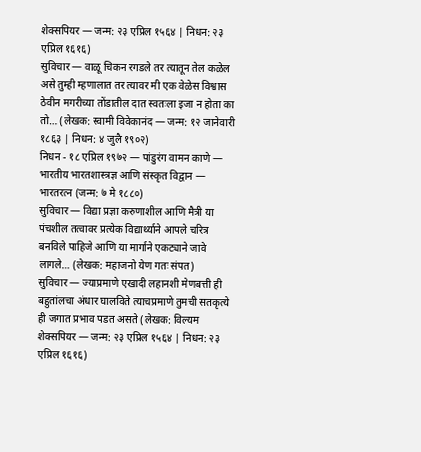शेक्सपियर — जन्म: २३ एप्रिल १५६४ | निधन: २३ एप्रिल १६१६)
सुविचार — वाळू चिकन रगडले तर त्यातून तेल कळेल असे तुम्ही म्हणालात तर त्यावर मी एक वेळेस विश्वास ठेवीन मगरीच्या तोंडातील दात स्वतःला इजा न होता का तो… (लेखक: स्वामी विवेकानंद — जन्म: १२ जानेवारी १८६३ | निधन: ४ जुलै १९०२)
निधन - १८ एप्रिल १९७२ — पांडुरंग वामन काणे — भारतीय भारतशास्त्रज्ञ आणि संस्कृत विद्वान — भारतरत्न (जन्म: ७ मे १८८०)
सुविचार — विद्या प्रज्ञा करुणाशील आणि मैत्री या पंचशील तत्वावर प्रत्येक विद्यार्थ्याने आपले चरित्र बनविले पाहिजे आणि या मार्गाने एकट्याने जावे लागले… (लेखक: महाजनो येण गतः संपत)
सुविचार — ज्याप्रमाणे एखादी लहानशी मेणबत्ती ही बहुतांलचा अंधार घालविते त्याचप्रमाणे तुमची सतकृत्ये ही जगात प्रभाव पडत असते (लेखक: विल्यम शेक्सपियर — जन्म: २३ एप्रिल १५६४ | निधन: २३ एप्रिल १६१६)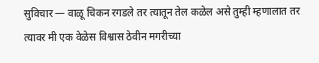सुविचार — वाळू चिकन रगडले तर त्यातून तेल कळेल असे तुम्ही म्हणालात तर त्यावर मी एक वेळेस विश्वास ठेवीन मगरीच्या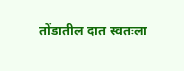तोंडातील दात स्वतःला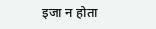इजा न होता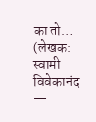का तो… (लेखक: स्वामी विवेकानंद —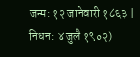जन्म: १२ जानेवारी १८६३ | निधन: ४ जुलै १९०२)